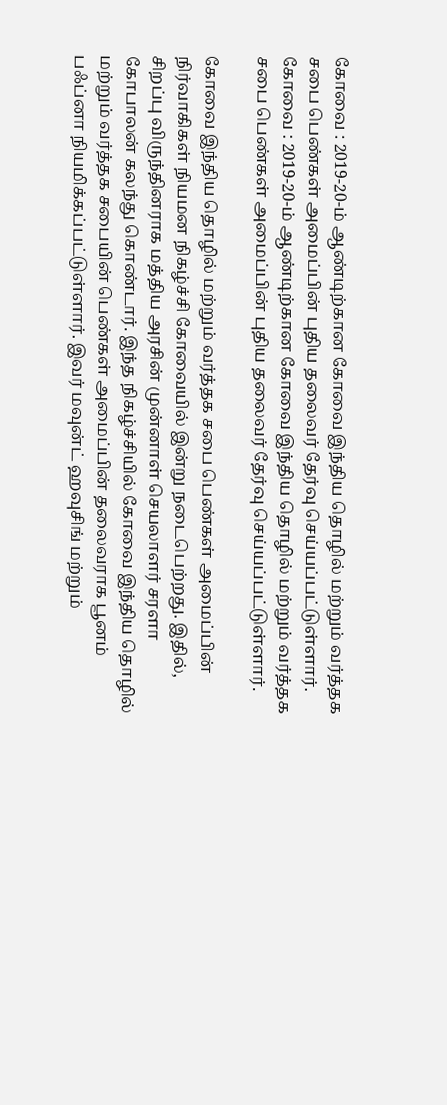கோவை : 2019-20-ம் ஆண்டிற்கான கோவை இந்திய தொழில் மற்றும் வர்த்தக சபை பெண்கள் அமைப்பின் புதிய தலைவர் தேர்வு செய்யப்பட்டுள்ளார்.
கோவை : 2019-20-ம் ஆண்டிற்கான கோவை இந்திய தொழில் மற்றும் வர்த்தக சபை பெண்கள் அமைப்பின் புதிய தலைவர் தேர்வு செய்யப்பட்டுள்ளார்.

கோவை இந்திய தொழில் மற்றும் வர்த்தக சபை பெண்கள் அமைப்பின் நிர்வாகிகள் நியமன நிகழ்ச்சி கோவையில் இன்று நடைபெற்றது. இதில், சிறப்பு விருந்தினராக மத்திய அரசின் முன்னாள் செயலாளர் சரளா கோபாலன் கலந்து கொண்டார். இந்த நிகழ்ச்சியில் கோவை இந்திய தொழில் மற்றும் வர்த்தக சபையின் பெண்கள் அமைப்பின் தலைவராக பூனம் பஃப்னா நியமிக்கப்பட்டுள்ளார். இவர் மவுன்ட் ஹவுசிங் மற்றும்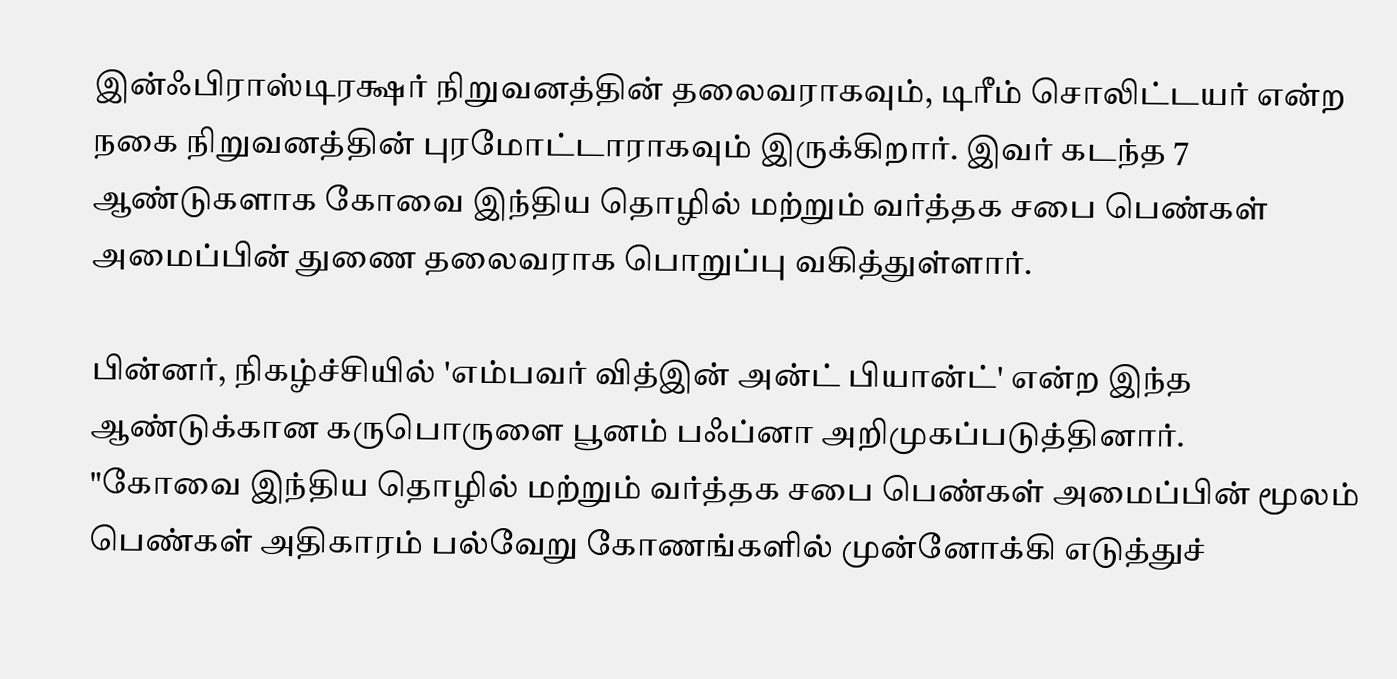இன்ஃபிராஸ்டிரக்ஷர் நிறுவனத்தின் தலைவராகவும், டிரீம் சொலிட்டயர் என்ற நகை நிறுவனத்தின் புரமோட்டாராகவும் இருக்கிறார். இவர் கடந்த 7 ஆண்டுகளாக கோவை இந்திய தொழில் மற்றும் வர்த்தக சபை பெண்கள் அமைப்பின் துணை தலைவராக பொறுப்பு வகித்துள்ளார்.

பின்னர், நிகழ்ச்சியில் 'எம்பவர் வித்இன் அன்ட் பியான்ட்' என்ற இந்த ஆண்டுக்கான கருபொருளை பூனம் பஃப்னா அறிமுகப்படுத்தினார்.
"கோவை இந்திய தொழில் மற்றும் வர்த்தக சபை பெண்கள் அமைப்பின் மூலம் பெண்கள் அதிகாரம் பல்வேறு கோணங்களில் முன்னோக்கி எடுத்துச்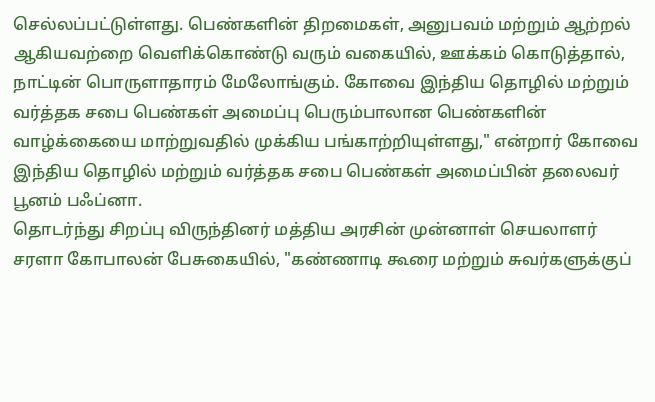செல்லப்பட்டுள்ளது. பெண்களின் திறமைகள், அனுபவம் மற்றும் ஆற்றல் ஆகியவற்றை வெளிக்கொண்டு வரும் வகையில், ஊக்கம் கொடுத்தால், நாட்டின் பொருளாதாரம் மேலோங்கும். கோவை இந்திய தொழில் மற்றும் வர்த்தக சபை பெண்கள் அமைப்பு பெரும்பாலான பெண்களின் வாழ்க்கையை மாற்றுவதில் முக்கிய பங்காற்றியுள்ளது," என்றார் கோவை இந்திய தொழில் மற்றும் வர்த்தக சபை பெண்கள் அமைப்பின் தலைவர் பூனம் பஃப்னா.
தொடர்ந்து சிறப்பு விருந்தினர் மத்திய அரசின் முன்னாள் செயலாளர் சரளா கோபாலன் பேசுகையில், "கண்ணாடி கூரை மற்றும் சுவர்களுக்குப்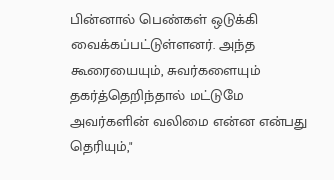பின்னால் பெண்கள் ஒடுக்கி வைக்கப்பட்டுள்ளனர். அந்த கூரையையும், சுவர்களையும் தகர்த்தெறிந்தால் மட்டுமே அவர்களின் வலிமை என்ன என்பது தெரியும்,"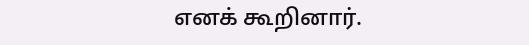எனக் கூறினார்.